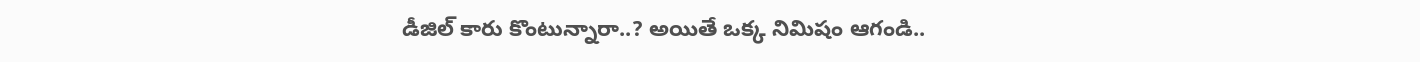డీజిల్ కారు కొంటున్నారా..? అయితే ఒక్క నిమిషం ఆగండి..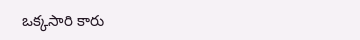ఒక్కసారి కారు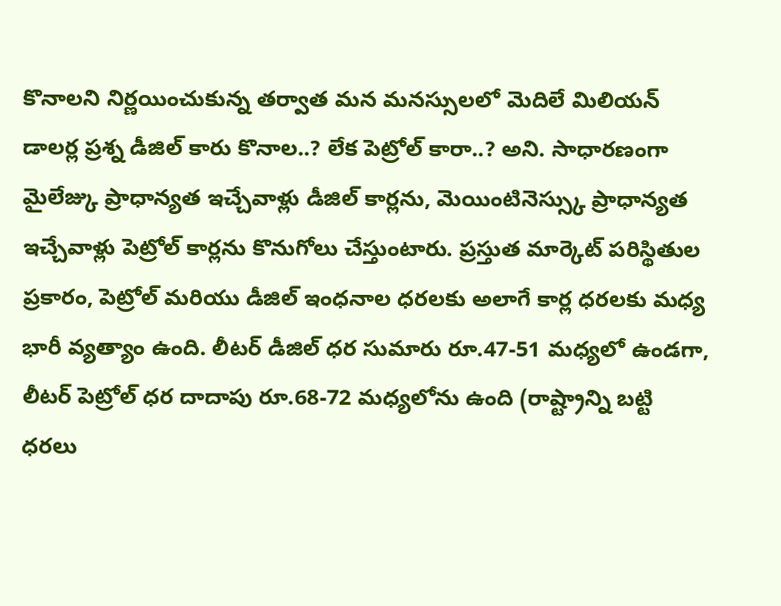కొనాలని నిర్ణయించుకున్న తర్వాత మన మనస్సులలో మెదిలే మిలియన్ డాలర్ల ప్రశ్న డీజిల్ కారు కొనాల..? లేక పెట్రోల్ కారా..? అని. సాధారణంగా మైలేజ్కు ప్రాధాన్యత ఇచ్చేవాళ్లు డీజిల్ కార్లను, మెయింటినెస్స్కు ప్రాధాన్యత ఇచ్చేవాళ్లు పెట్రోల్ కార్లను కొనుగోలు చేస్తుంటారు. ప్రస్తుత మార్కెట్ పరిస్థితుల ప్రకారం, పెట్రోల్ మరియు డీజిల్ ఇంధనాల ధరలకు అలాగే కార్ల ధరలకు మధ్య భారీ వ్యత్యాం ఉంది. లీటర్ డీజిల్ ధర సుమారు రూ.47-51 మధ్యలో ఉండగా, లీటర్ పెట్రోల్ ధర దాదాపు రూ.68-72 మధ్యలోను ఉంది (రాష్ట్రాన్ని బట్టి ధరలు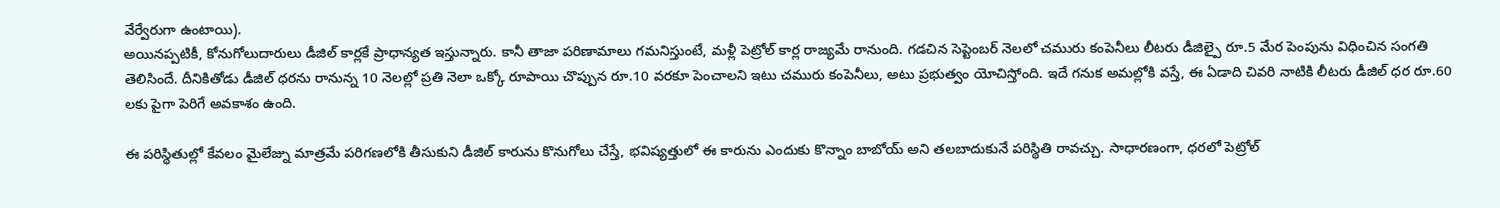వేర్వేరుగా ఉంటాయి).
అయినప్పటికీ, కోనుగోలుదారులు డీజిల్ కార్లకే ప్రాధాన్యత ఇస్తున్నారు. కానీ తాజా పరిణామాలు గమనిస్తుంటే, మళ్లీ పెట్రోల్ కార్ల రాజ్యమే రానుంది. గడచిన సెప్టెంబర్ నెలలో చమురు కంపెనీలు లీటరు డీజిల్పై రూ.5 మేర పెంపును విధించిన సంగతి తెలిసిందే. దీనికితోడు డీజిల్ ధరను రానున్న 10 నెలల్లో ప్రతి నెలా ఒక్కో రూపాయి చొప్పున రూ.10 వరకూ పెంచాలని ఇటు చమురు కంపెనీలు, అటు ప్రభుత్వం యోచిస్తోంది. ఇదే గనుక అమల్లోకి వస్తే, ఈ ఏడాది చివరి నాటికి లీటరు డీజిల్ ధర రూ.60 లకు పైగా పెరిగే అవకాశం ఉంది.

ఈ పరిస్థితుల్లో కేవలం మైలేజ్ను మాత్రమే పరిగణలోకి తీసుకుని డీజిల్ కారును కొనుగోలు చేస్తే, భవిష్యత్తులో ఈ కారును ఎందుకు కొన్నాం బాబోయ్ అని తలబాదుకునే పరిస్థితి రావచ్చు. సాధారణంగా, ధరలో పెట్రోల్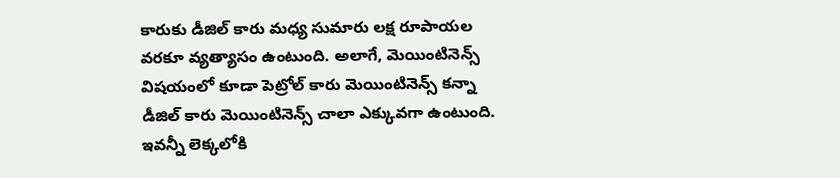కారుకు డీజిల్ కారు మధ్య సుమారు లక్ష రూపాయల వరకూ వ్యత్యాసం ఉంటుంది. అలాగే, మెయింటినెన్స్ విషయంలో కూడా పెట్రోల్ కారు మెయింటినెన్స్ కన్నా డీజిల్ కారు మెయింటినెన్స్ చాలా ఎక్కువగా ఉంటుంది. ఇవన్నీ లెక్కలోకి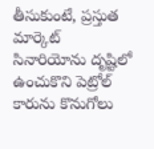తీసుకుంటే, ప్రస్తుత మార్కెట్ సినారియోను దృష్టిలో ఉంచుకొని పెట్రోల్ కారును కొనుగోలు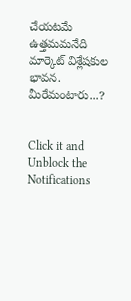చేయటమే ఉత్తమమనేది మార్కెట్ విశ్లేషకుల భావన. మీరేమంటారు...?


Click it and Unblock the Notifications